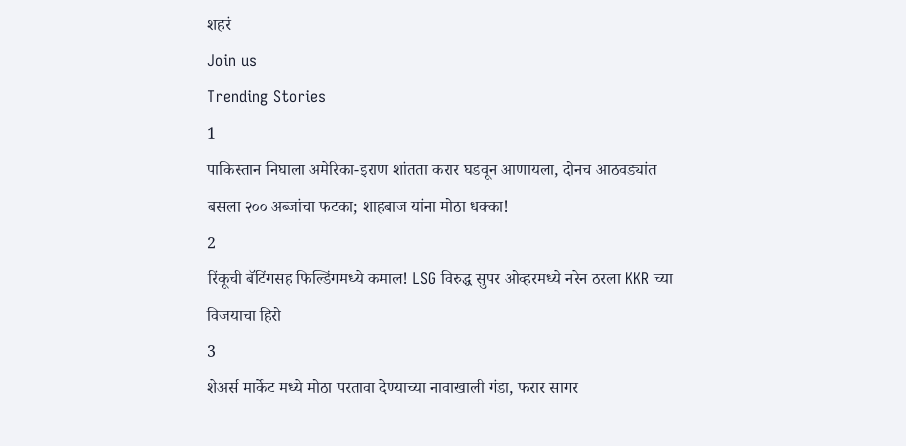शहरं
Join us
Trending Stories
1
पाकिस्तान निघाला अमेरिका-इराण शांतता करार घडवून आणायला, दोनच आठवड्यांत बसला २०० अब्जांचा फटका; शाहबाज यांना मोठा धक्का!
2
रिंकूची बॅटिंगसह फिल्डिंगमध्ये कमाल! LSG विरुद्ध सुपर ओव्हरमध्ये नरेन ठरला KKR च्या विजयाचा हिरो
3
शेअर्स मार्केट मध्ये मोठा परतावा देण्याच्या नावाखाली गंडा, फरार सागर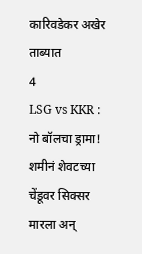कारिवडेकर अखेर ताब्यात
4
LSG vs KKR : नो बॉलचा ड्रामा! शमीनं शेवटच्या चेंडूवर सिक्सर मारला अन्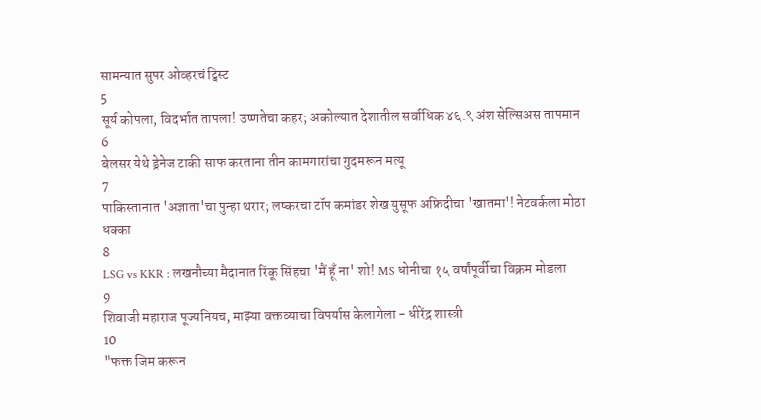सामन्यात सुपर ओव्हरचं ट्विस्ट
5
सूर्य कोपला, विदर्भात तापला! उष्णतेचा कहर; अकोल्यात देशातील सर्वाधिक ४६.९ अंश सेल्सिअस तापमान
6
बेलसर येथे ड्रेनेज टाकी साफ करताना तीन कामगारांचा गुदमरून मत्यू
7
पाकिस्तानात 'अज्ञाता'चा पुन्हा थरार; लष्करचा टॉप कमांडर शेख युसूफ अफ्रिदीचा 'खातमा'! नेटवर्कला मोठा धक्का
8
LSG vs KKR : लखनौच्या मैदानात रिंकू सिंहचा 'मैं हूँ ना' शो! MS धोनीचा १५ वर्षांपूर्वीचा विक्रम मोडला
9
शिवाजी महाराज पूज्यनियच, माझ्या वक्तव्याचा विपर्यास केलागेला - धीरेंद्र शास्त्री
10
"फक्त जिम करून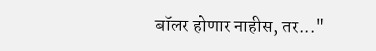बॉलर होणार नाहीस, तर..."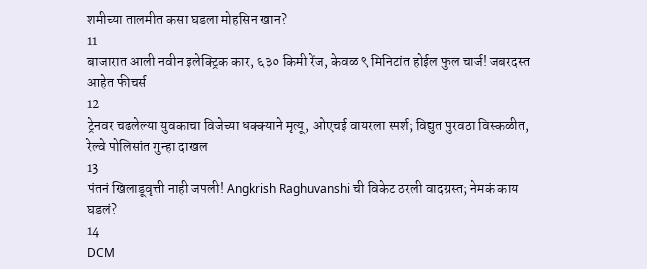शमीच्या तालमीत कसा घडला मोहसिन खान?
11
बाजारात आली नवीन इलेक्ट्रिक कार, ६३० किमी रेंज, केवळ ९ मिनिटांत होईल फुल चार्ज! जबरदस्त आहेत फीचर्स
12
ट्रेनवर चढलेल्या युवकाचा विजेच्या धक्क्याने मृत्यू, ओएचई वायरला स्पर्श; विद्युत पुरवठा विस्कळीत, रेल्वे पोलिसांत गुन्हा दाखल
13
पंतनं खिलाडूवृत्ती नाही जपली! Angkrish Raghuvanshi ची विकेट ठरली वादग्रस्त; नेमकं काय घडलं?
14
DCM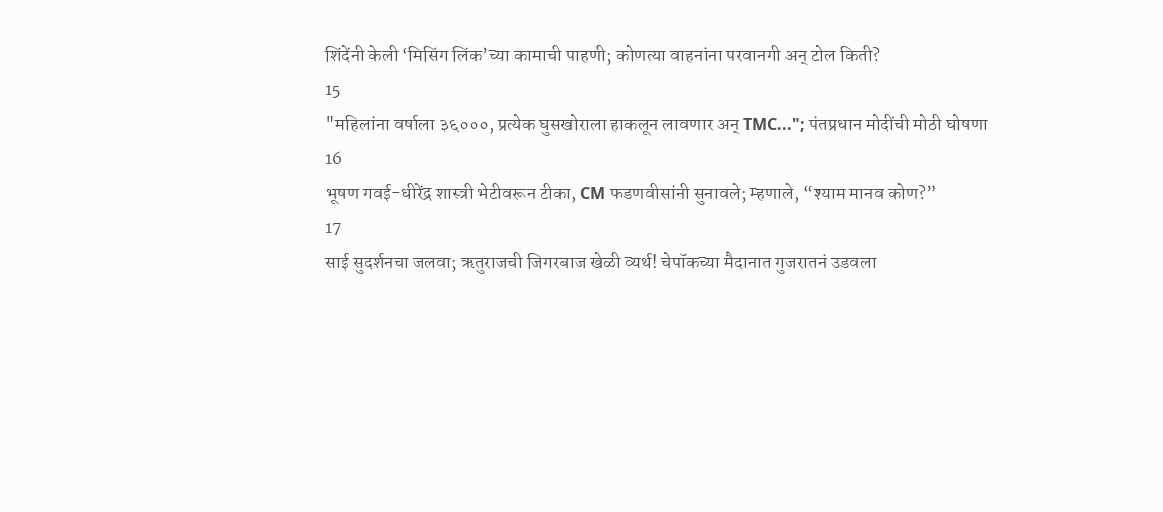शिंदेंनी केली ‘मिसिंग लिंक’च्या कामाची पाहणी; कोणत्या वाहनांना परवानगी अन् टोल किती?
15
"महिलांना वर्षाला ३६०००, प्रत्येक घुसखोराला हाकलून लावणार अन् TMC..."; पंतप्रधान मोदींची मोठी घोषणा
16
भूषण गवई-धीरेंद्र शास्त्री भेटीवरून टीका, CM फडणवीसांनी सुनावले; म्हणाले, “श्याम मानव कोण?”
17
साई सुदर्शनचा जलवा; ऋतुराजची जिगरबाज खेळी व्यर्थ! चेपॉकच्या मैदानात गुजरातनं उडवला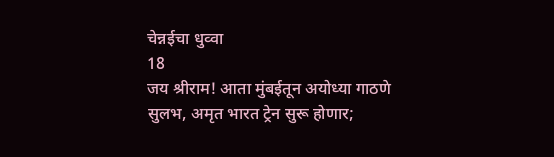चेन्नईचा धुव्वा
18
जय श्रीराम! आता मुंबईतून अयोध्या गाठणे सुलभ, अमृत भारत ट्रेन सुरू होणार;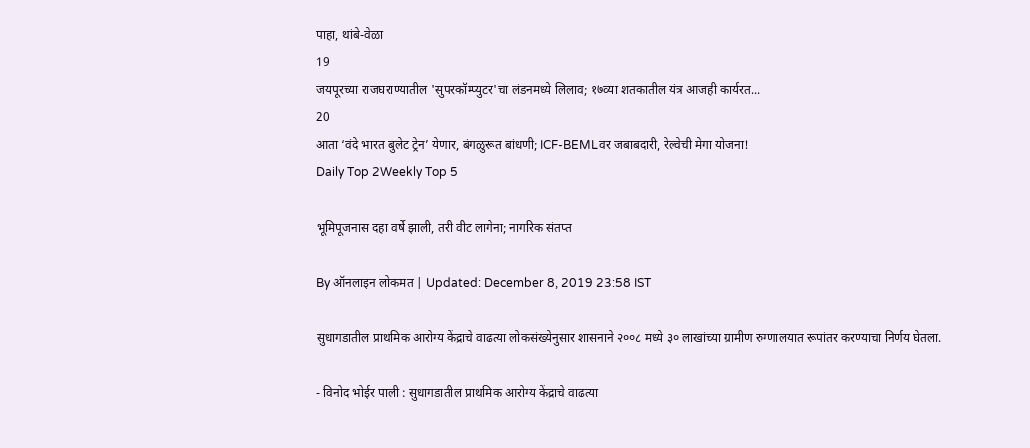पाहा, थांबे-वेळा
19
जयपूरच्या राजघराण्यातील 'सुपरकॉम्प्युटर'चा लंडनमध्ये लिलाव; १७व्या शतकातील यंत्र आजही कार्यरत...
20
आता ‘वंदे भारत बुलेट ट्रेन’ येणार, बंगळुरूत बांधणी; ICF-BEMLवर जबाबदारी, रेल्वेची मेगा योजना!
Daily Top 2Weekly Top 5

भूमिपूजनास दहा वर्षे झाली, तरी वीट लागेना; नागरिक संतप्त

By ऑनलाइन लोकमत | Updated: December 8, 2019 23:58 IST

सुधागडातील प्राथमिक आरोग्य केंद्राचे वाढत्या लोकसंख्येनुसार शासनाने २००८ मध्ये ३० लाखांच्या ग्रामीण रुग्णालयात रूपांतर करण्याचा निर्णय घेतला.

- विनोद भोईर पाली : सुधागडातील प्राथमिक आरोग्य केंद्राचे वाढत्या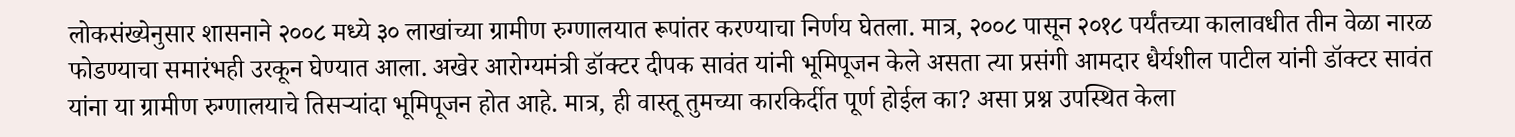लोकसंख्येनुसार शासनाने २००८ मध्ये ३० लाखांच्या ग्रामीण रुग्णालयात रूपांतर करण्याचा निर्णय घेतला. मात्र, २००८ पासून २०१८ पर्यंतच्या कालावधीत तीन वेळा नारळ फोडण्याचा समारंभही उरकून घेण्यात आला. अखेर आरोग्यमंत्री डॉक्टर दीपक सावंत यांनी भूमिपूजन केले असता त्या प्रसंगी आमदार धैर्यशील पाटील यांनी डॉक्टर सावंत यांना या ग्रामीण रुग्णालयाचे तिसऱ्यांदा भूमिपूजन होत आहे. मात्र, ही वास्तू तुमच्या कारकिर्दीत पूर्ण होईल का? असा प्रश्न उपस्थित केला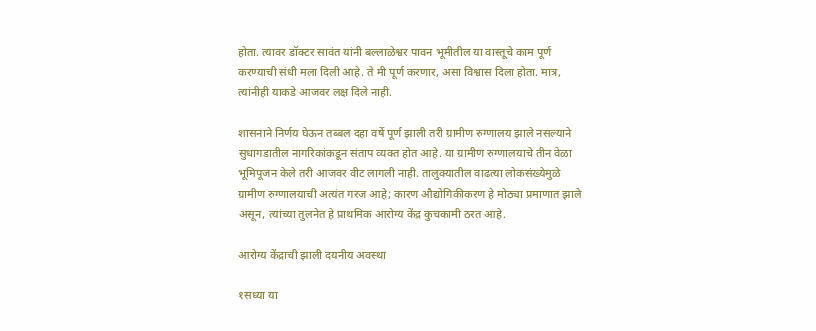होता. त्यावर डॉक्टर सावंत यांनी बल्लाळेश्वर पावन भूमीतील या वास्तूचे काम पूर्ण करण्याची संधी मला दिली आहे. ते मी पूर्ण करणार, असा विश्वास दिला होता. मात्र, त्यांनीही याकडे आजवर लक्ष दिले नाही.

शासनाने निर्णय घेऊन तब्बल दहा वर्षे पूर्ण झाली तरी ग्रामीण रुग्णालय झाले नसल्याने सुधागडातील नागरिकांकडून संताप व्यक्त होत आहे. या ग्रामीण रुग्णालयाचे तीन वेळा भूमिपूजन केले तरी आजवर वीट लागली नाही. तालुक्यातील वाढत्या लोकसंख्येमुळे ग्रामीण रुग्णालयाची अत्यंत गरज आहे; कारण औद्योगिकीकरण हे मोठ्या प्रमाणात झाले असून, त्यांच्या तुलनेत हे प्राथमिक आरोग्य केंद्र कुचकामी ठरत आहे.

आरोग्य केंद्राची झाली दयनीय अवस्था

१सध्या या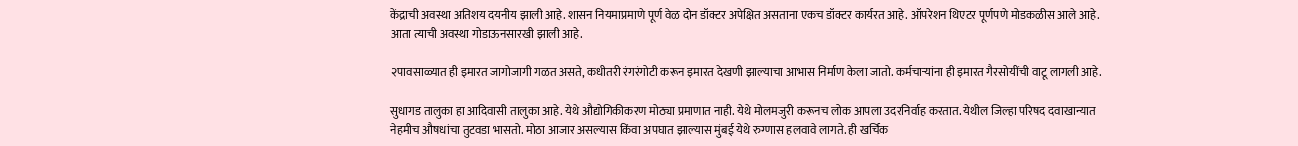केंद्राची अवस्था अतिशय दयनीय झाली आहे. शासन नियमाप्रमाणे पूर्ण वेळ दोन डॉक्टर अपेक्षित असताना एकच डॉक्टर कार्यरत आहे. ऑपरेशन थिएटर पूर्णपणे मोडकळीस आले आहे. आता त्याची अवस्था गोडाऊनसारखी झाली आहे.

२पावसाळ्यात ही इमारत जागोजागी गळत असते, कधीतरी रंगरंगोटी करून इमारत देखणी झाल्याचा आभास निर्माण केला जातो. कर्मचाऱ्यांना ही इमारत गैरसोयींची वाटू लागली आहे.

सुधागड तालुका हा आदिवासी तालुका आहे. येथे औद्योगिकीकरण मोठ्या प्रमाणात नाही. येथे मोलमजुरी करूनच लोक आपला उदरनिर्वाह करतात. येथील जिल्हा परिषद दवाखान्यात नेहमीच औषधांचा तुटवडा भासतो. मोठा आजार असल्यास किंवा अपघात झाल्यास मुंबई येथे रुग्णास हलवावे लागते. ही खर्चिक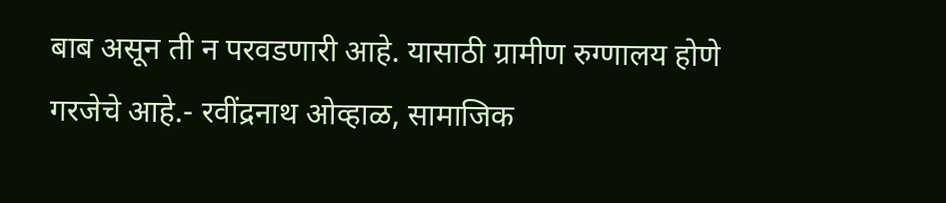बाब असून ती न परवडणारी आहे. यासाठी ग्रामीण रुग्णालय होणे गरजेचे आहे.- रवींद्रनाथ ओव्हाळ, सामाजिक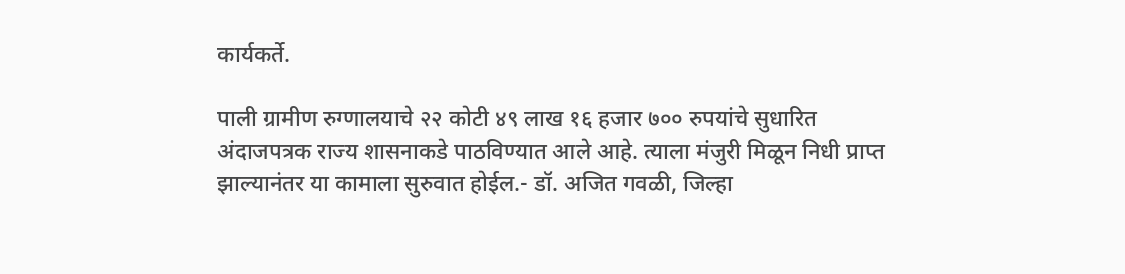कार्यकर्ते.

पाली ग्रामीण रुग्णालयाचे २२ कोटी ४९ लाख १६ हजार ७०० रुपयांचे सुधारित अंदाजपत्रक राज्य शासनाकडे पाठविण्यात आले आहे. त्याला मंजुरी मिळून निधी प्राप्त झाल्यानंतर या कामाला सुरुवात होईल.- डॉ. अजित गवळी, जिल्हा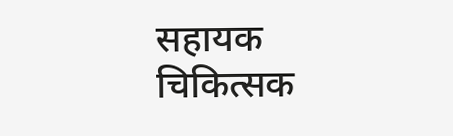सहायक चिकित्सक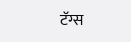टॅग्स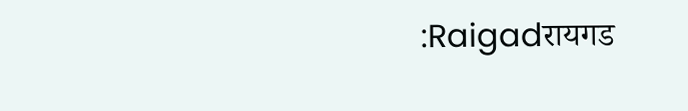:Raigadरायगड